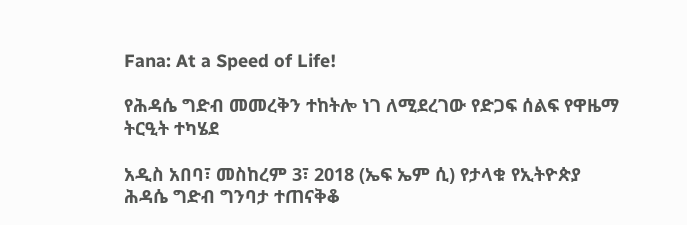Fana: At a Speed of Life!

የሕዳሴ ግድብ መመረቅን ተከትሎ ነገ ለሚደረገው የድጋፍ ሰልፍ የዋዜማ ትርዒት ተካሄደ

አዲስ አበባ፣ መስከረም 3፣ 2018 (ኤፍ ኤም ሲ) የታላቁ የኢትዮጵያ ሕዳሴ ግድብ ግንባታ ተጠናቅቆ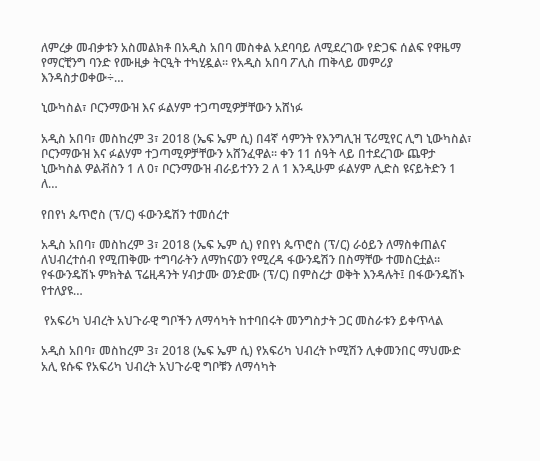ለምረቃ መብቃቱን አስመልክቶ በአዲስ አበባ መስቀል አደባባይ ለሚደረገው የድጋፍ ሰልፍ የዋዜማ የማርቺንግ ባንድ የሙዚቃ ትርዒት ተካሂዷል፡፡ የአዲስ አበባ ፖሊስ ጠቅላይ መምሪያ እንዳስታወቀው÷…

ኒውካስል፣ ቦርንማውዝ እና ፉልሃም ተጋጣሚዎቻቸውን አሸነፉ

አዲስ አበባ፣ መስከረም 3፣ 2018 (ኤፍ ኤም ሲ) በ4ኛ ሳምንት የእንግሊዝ ፕሪሚየር ሊግ ኒውካስል፣ ቦርንማውዝ እና ፉልሃም ተጋጣሚዎቻቸውን አሸንፈዋል፡፡ ቀን 11 ሰዓት ላይ በተደረገው ጨዋታ ኒውካስል ዎልቭስን 1 ለ 0፣ ቦርንማውዝ ብራይተንን 2 ለ 1 እንዲሁም ፉልሃም ሊድስ ዩናይትድን 1 ለ…

የበየነ ጴጥሮስ (ፕ/ር) ፋውንዴሽን ተመሰረተ

አዲስ አበባ፣ መስከረም 3፣ 2018 (ኤፍ ኤም ሲ) የበየነ ጴጥሮስ (ፕ/ር) ራዕይን ለማስቀጠልና ለህብረተሰብ የሚጠቅሙ ተግባራትን ለማከናወን የሚረዳ ፋውንዴሽን በስማቸው ተመስርቷል። የፋውንዴሽኑ ምክትል ፕሬዚዳንት ሃብታሙ ወንድሙ (ፕ/ር) በምስረታ ወቅት እንዳሉት፤ በፋውንዴሽኑ የተለያዩ…

 የአፍሪካ ህብረት አህጉራዊ ግቦችን ለማሳካት ከተባበሩት መንግስታት ጋር መስራቱን ይቀጥላል

አዲስ አበባ፣ መስከረም 3፣ 2018 (ኤፍ ኤም ሲ) የአፍሪካ ህብረት ኮሚሽን ሊቀመንበር ማህሙድ አሊ ዩሱፍ የአፍሪካ ህብረት አህጉራዊ ግቦቹን ለማሳካት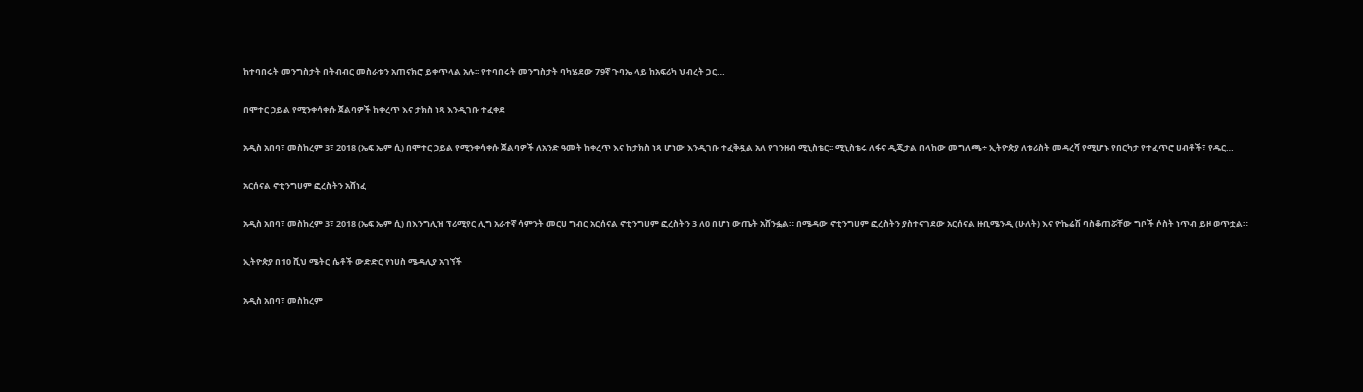ከተባበሩት መንግስታት በትብብር መስራቱን አጠናክሮ ይቀጥላል አሉ፡፡ የተባበሩት መንግስታት ባካሄደው 79ኛ ጉባኤ ላይ ከአፍሪካ ህብረት ጋር…

በሞተር ኃይል የሚንቀሳቀሱ ጀልባዎች ከቀረጥ እና ታክስ ነጻ እንዲገቡ ተፈቀደ

አዲስ አበባ፣ መስከረም 3፣ 2018 (ኤፍ ኤም ሲ) በሞተር ኃይል የሚንቀሳቀሱ ጀልባዎች ለአንድ ዓመት ከቀረጥ እና ከታክስ ነጻ ሆነው እንዲገቡ ተፈቅዷል አለ የገንዘብ ሚኒስቴር፡፡ ሚኒስቴሩ ለፋና ዲጂታል በላከው መግለጫ÷ ኢትዮጵያ ለቱሪስት መዳረሻ የሚሆኑ የበርካታ የተፈጥሮ ሀብቶች፣ የዱር…

አርሰናል ኖቲንግሀም ፎረስትን አሸነፈ

አዲስ አበባ፣ መስከረም 3፣ 2018 (ኤፍ ኤም ሲ) በእንግሊዝ ፕሪሚየር ሊግ አራተኛ ሳምንት መርሀ ግብር አርሰናል ኖቲንግሀም ፎረስትን 3 ለ0 በሆነ ውጤት አሸንፏል። በሜዳው ኖቲንግሀም ፎረስትን ያስተናገደው አርሰናል ዙቢሜንዲ (ሁለት) እና ዮኬሬሽ ባስቆጠሯቸው ግቦች ሶስት ነጥብ ይዞ ወጥቷል።

ኢትዮጵያ በ10 ሺህ ሜትር ሴቶች ውድድር የነሀስ ሜዳሊያ አገኘች

አዲስ አበባ፣ መስከረም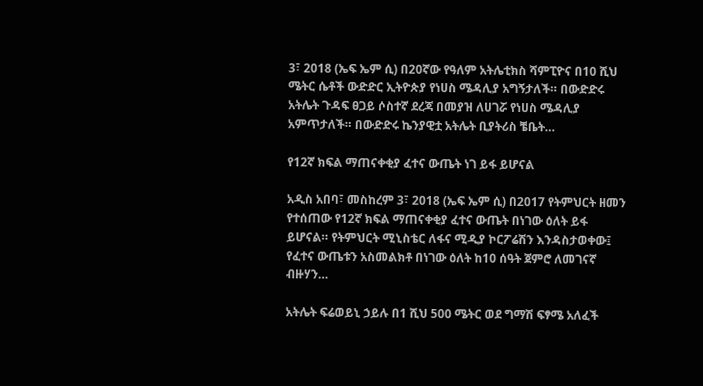3፣ 2018 (ኤፍ ኤም ሲ) በ20ኛው የዓለም አትሌቲክስ ሻምፒዮና በ10 ሺህ ሜትር ሴቶች ውድድር ኢትዮጵያ የነሀስ ሜዳሊያ አግኝታለች። በውድድሩ አትሌት ጉዳፍ ፀጋይ ሶስተኛ ደረጃ በመያዝ ለሀገሯ የነሀስ ሜዳሊያ አምጥታለች። በውድድሩ ኬንያዊቷ አትሌት ቢያትሪስ ቼቤት…

የ12ኛ ክፍል ማጠናቀቂያ ፈተና ውጤት ነገ ይፋ ይሆናል

አዲስ አበባ፣ መስከረም 3፣ 2018 (ኤፍ ኤም ሲ) በ2017 የትምህርት ዘመን የተሰጠው የ12ኛ ክፍል ማጠናቀቂያ ፈተና ውጤት በነገው ዕለት ይፋ ይሆናል። የትምህርት ሚኒስቴር ለፋና ሚዲያ ኮርፖሬሽን እንዳስታወቀው፤ የፈተና ውጤቱን አስመልክቶ በነገው ዕለት ከ10 ሰዓት ጀምሮ ለመገናኛ ብዙሃን…

አትሌት ፍሬወይኒ ኃይሉ በ1 ሺህ 500 ሜትር ወደ ግማሽ ፍፃሜ አለፈች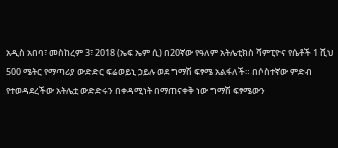አዲስ አበባ፣ መስከረም 3፣ 2018 (ኤፍ ኤም ሲ) በ20ኛው የዓለም አትሌቲክስ ሻምፒዮና የሴቶች 1 ሺህ 500 ሜትር የማጣሪያ ውድድር ፍሬወይኒ ኃይሉ ወደ ግማሽ ፍፃሜ አልፋለች። በሶስተኛው ምድብ የተወዳደረችው አትሌቷ ውድድሩን በቀዳሚነት በማጠናቀቅ ነው ግማሽ ፍፃሜውን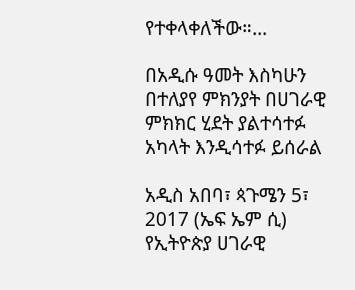የተቀላቀለችው።…

በአዲሱ ዓመት እስካሁን በተለያየ ምክንያት በሀገራዊ ምክክር ሂደት ያልተሳተፉ አካላት እንዲሳተፉ ይሰራል

አዲስ አበባ፣ ጳጉሜን 5፣ 2017 (ኤፍ ኤም ሲ) የኢትዮጵያ ሀገራዊ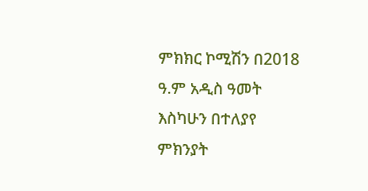ምክክር ኮሚሽን በ2018 ዓ.ም አዲስ ዓመት እስካሁን በተለያየ ምክንያት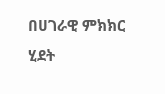በሀገራዊ ምክክር ሂደት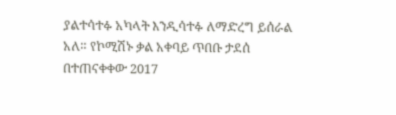ያልተሳተፉ አካላት እንዲሳተፉ ለማድረግ ይሰራል አለ። የኮሚሽኑ ቃል አቀባይ ጥበቡ ታደሰ በተጠናቀቀው 2017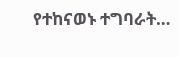የተከናወኑ ተግባራት…